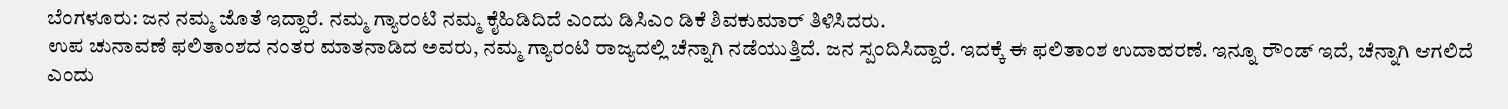ಬೆಂಗಳೂರು: ಜನ ನಮ್ಮ ಜೊತೆ ಇದ್ದಾರೆ. ನಮ್ಮ ಗ್ಯಾರಂಟಿ ನಮ್ಮ ಕೈಹಿಡಿದಿದೆ ಎಂದು ಡಿಸಿಎಂ ಡಿಕೆ ಶಿವಕುಮಾರ್ ತಿಳಿಸಿದರು.
ಉಪ ಚುನಾವಣೆ ಫಲಿತಾಂಶದ ನಂತರ ಮಾತನಾಡಿದ ಅವರು, ನಮ್ಮ ಗ್ಯಾರಂಟಿ ರಾಜ್ಯದಲ್ಲಿ ಚೆನ್ನಾಗಿ ನಡೆಯುತ್ತಿದೆ. ಜನ ಸ್ಪಂದಿಸಿದ್ದಾರೆ. ಇದಕ್ಕೆ ಈ ಫಲಿತಾಂಶ ಉದಾಹರಣೆ. ಇನ್ನೂ ರೌಂಡ್ ಇದೆ, ಚೆನ್ನಾಗಿ ಆಗಲಿದೆ ಎಂದು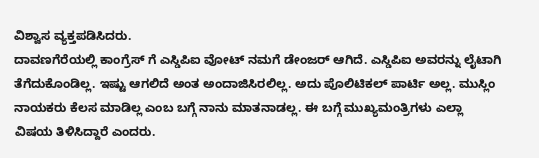ವಿಶ್ವಾಸ ವ್ಯಕ್ತಪಡಿಸಿದರು.
ದಾವಣಗೆರೆಯಲ್ಲಿ ಕಾಂಗ್ರೆಸ್ ಗೆ ಎಸ್ಡಿಪಿಐ ವೋಟ್ ನಮಗೆ ಡೇಂಜರ್ ಆಗಿದೆ. ಎಸ್ಡಿಪಿಐ ಅವರನ್ನು ಲೈಟಾಗಿ ತೆಗೆದುಕೊಂಡಿಲ್ಲ. ಇಷ್ಟು ಆಗಲಿದೆ ಅಂತ ಅಂದಾಜಿಸಿರಲಿಲ್ಲ. ಅದು ಪೊಲಿಟಿಕಲ್ ಪಾರ್ಟಿ ಅಲ್ಲ. ಮುಸ್ಲಿಂ ನಾಯಕರು ಕೆಲಸ ಮಾಡಿಲ್ಲ ಎಂಬ ಬಗ್ಗೆ ನಾನು ಮಾತನಾಡಲ್ಲ. ಈ ಬಗ್ಗೆ ಮುಖ್ಯಮಂತ್ರಿಗಳು ಎಲ್ಲಾ ವಿಷಯ ತಿಳಿಸಿದ್ದಾರೆ ಎಂದರು.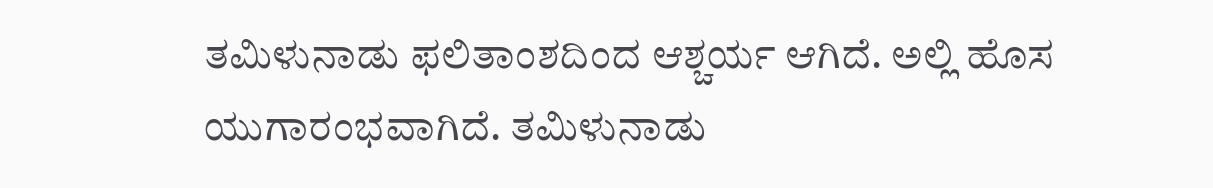ತಮಿಳುನಾಡು ಫಲಿತಾಂಶದಿಂದ ಆಶ್ಚರ್ಯ ಆಗಿದೆ. ಅಲ್ಲಿ ಹೊಸ ಯುಗಾರಂಭವಾಗಿದೆ. ತಮಿಳುನಾಡು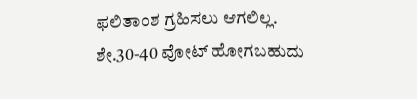ಫಲಿತಾಂಶ ಗ್ರಹಿಸಲು ಆಗಲಿಲ್ಲ. ಶೇ.30-40 ವೋಟ್ ಹೋಗಬಹುದು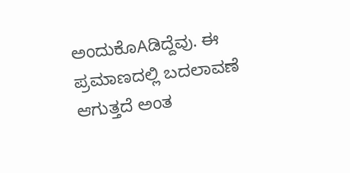ಅಂದುಕೊAಡಿದ್ದೆವು. ಈ ಪ್ರಮಾಣದಲ್ಲಿ ಬದಲಾವಣೆ ಆಗುತ್ತದೆ ಅಂತ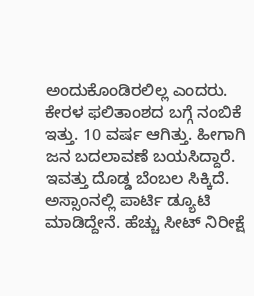ಅಂದುಕೊಂಡಿರಲಿಲ್ಲ ಎಂದರು.
ಕೇರಳ ಫಲಿತಾಂಶದ ಬಗ್ಗೆ ನಂಬಿಕೆ ಇತ್ತು. 10 ವರ್ಷ ಆಗಿತ್ತು. ಹೀಗಾಗಿ ಜನ ಬದಲಾವಣೆ ಬಯಸಿದ್ದಾರೆ. ಇವತ್ತು ದೊಡ್ಡ ಬೆಂಬಲ ಸಿಕ್ಕಿದೆ. ಅಸ್ಸಾಂನಲ್ಲಿ ಪಾರ್ಟಿ ಡ್ಯೂಟಿ ಮಾಡಿದ್ದೇನೆ. ಹೆಚ್ಚು ಸೀಟ್ ನಿರೀಕ್ಷೆ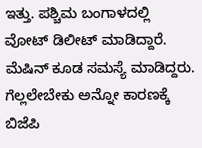ಇತ್ತು. ಪಶ್ಚಿಮ ಬಂಗಾಳದಲ್ಲಿ ವೋಟ್ ಡಿಲೀಟ್ ಮಾಡಿದ್ದಾರೆ. ಮೆಷಿನ್ ಕೂಡ ಸಮಸ್ಯೆ ಮಾಡಿದ್ದರು. ಗೆಲ್ಲಲೇಬೇಕು ಅನ್ನೋ ಕಾರಣಕ್ಕೆ ಬಿಜೆಪಿ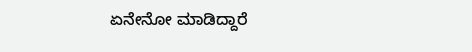ಏನೇನೋ ಮಾಡಿದ್ದಾರೆ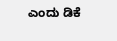ಎಂದು ಡಿಕೆ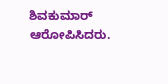ಶಿವಕುಮಾರ್ ಆರೋಪಿಸಿದರು.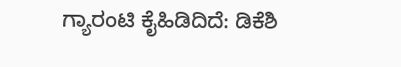ಗ್ಯಾರಂಟಿ ಕೈಹಿಡಿದಿದೆ: ಡಿಕೆಶಿ